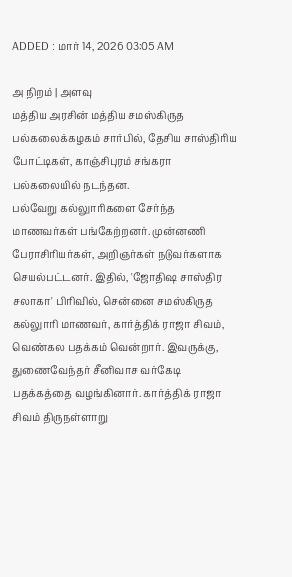ADDED : மார் 14, 2026 03:05 AM

அ நிறம் | அளவு
மத்திய அரசின் மத்திய சமஸ்கிருத பல்கலைக்கழகம் சார்பில், தேசிய சாஸ்திரிய போட்டிகள், காஞ்சிபுரம் சங்கரா பல்கலையில் நடந்தன.
பல்வேறு கல்லுாரிகளை சேர்ந்த மாணவர்கள் பங்கேற்றனர். முன்னணி பேராசிரியர்கள், அறிஞர்கள் நடுவர்களாக செயல்பட்டனர். இதில், 'ஜோதிஷ சாஸ்திர சலாகா' பிரிவில், சென்னை சமஸ்கிருத கல்லுாரி மாணவர், கார்த்திக் ராஜா சிவம், வெண்கல பதக்கம் வென்றார். இவருக்கு, துணைவேந்தர் சீனிவாச வர்கேடி பதக்கத்தை வழங்கினார். கார்த்திக் ராஜா சிவம் திருநள்ளாறு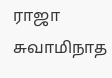ராஜா சுவாமிநாத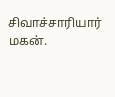சிவாச்சாரியார் மகன்.